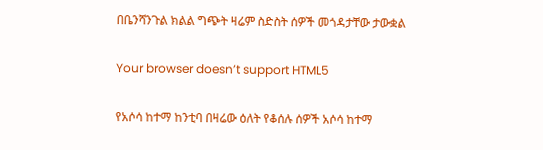በቤንሻንጉል ክልል ግጭት ዛሬም ስድስት ሰዎች መጎዳታቸው ታውቋል

Your browser doesn’t support HTML5

የአሶሳ ከተማ ከንቲባ በዛሬው ዕለት የቆሰሉ ሰዎች አሶሳ ከተማ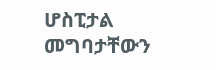ሆስፒታል መግባታቸውን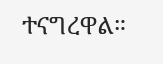ተናግረዋል።